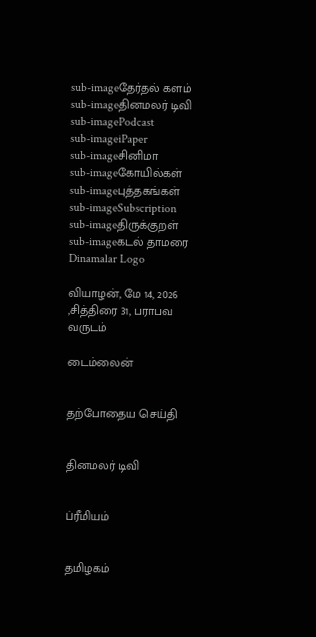sub-imageதேர்தல் களம்
sub-imageதினமலர் டிவி
sub-imagePodcast
sub-imageiPaper
sub-imageசினிமா
sub-imageகோயில்கள்
sub-imageபுத்தகங்கள்
sub-imageSubscription
sub-imageதிருக்குறள்
sub-imageகடல் தாமரை
Dinamalar Logo

வியாழன், மே 14, 2026 ,சித்திரை 31, பராபவ வருடம்

டைம்லைன்


தற்போதைய செய்தி


தினமலர் டிவி


ப்ரீமியம்


தமிழகம்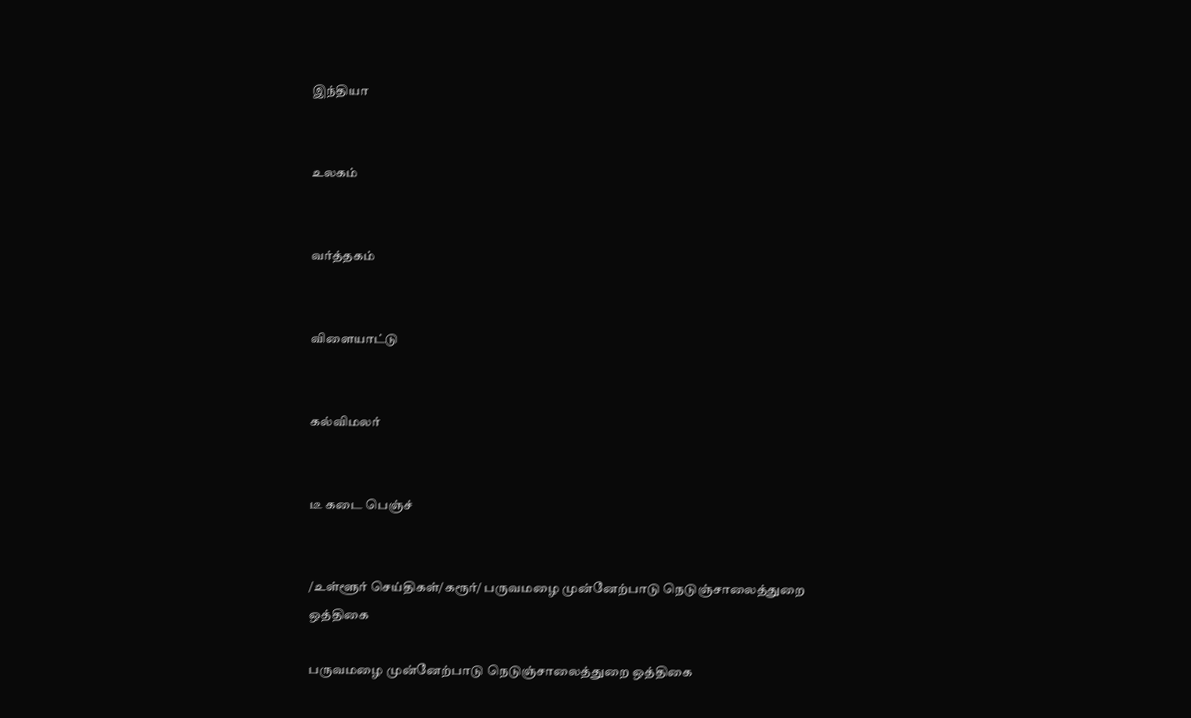இந்தியா


உலகம்


வர்த்தகம்


விளையாட்டு


கல்விமலர்


டீ கடை பெஞ்ச்


/உள்ளூர் செய்திகள்/கரூர்/ பருவமழை முன்னேற்பாடு நெடுஞ்சாலைத்துறை ஒத்திகை

பருவமழை முன்னேற்பாடு நெடுஞ்சாலைத்துறை ஒத்திகை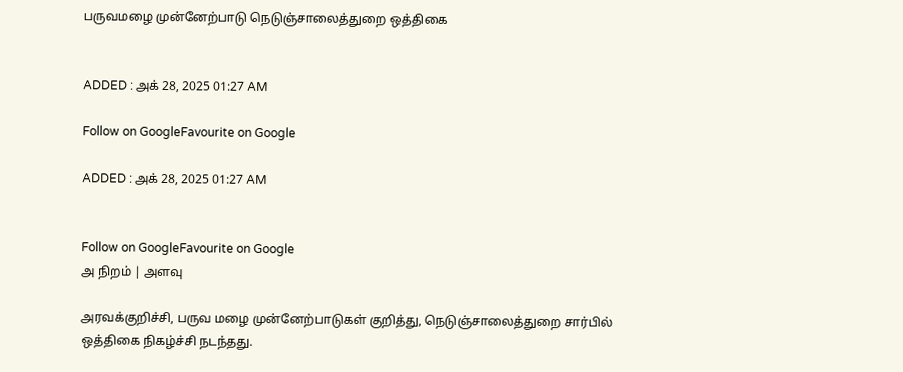பருவமழை முன்னேற்பாடு நெடுஞ்சாலைத்துறை ஒத்திகை


ADDED : அக் 28, 2025 01:27 AM

Follow on GoogleFavourite on Google

ADDED : அக் 28, 2025 01:27 AM


Follow on GoogleFavourite on Google
அ நிறம் | அளவு

அரவக்குறிச்சி, பருவ மழை முன்னேற்பாடுகள் குறித்து, நெடுஞ்சாலைத்துறை சார்பில் ஒத்திகை நிகழ்ச்சி நடந்தது.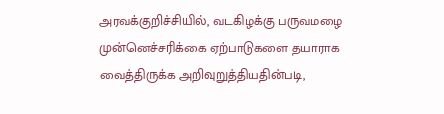அரவக்குறிச்சியில், வடகிழக்கு பருவமழை முன்னெச்சரிக்கை ஏற்பாடுகளை தயாராக வைத்திருக்க அறிவுறுத்தியதின்படி,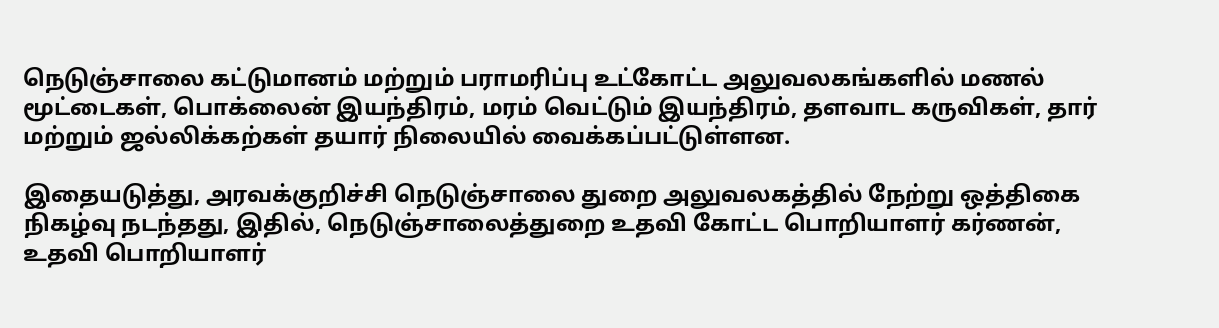நெடுஞ்சாலை கட்டுமானம் மற்றும் பராமரிப்பு உட்கோட்ட அலுவலகங்களில் மணல் மூட்டைகள், பொக்லைன் இயந்திரம், மரம் வெட்டும் இயந்திரம், தளவாட கருவிகள், தார் மற்றும் ஜல்லிக்கற்கள் தயார் நிலையில் வைக்கப்பட்டுள்ளன.

இதையடுத்து, அரவக்குறிச்சி நெடுஞ்சாலை துறை அலுவலகத்தில் நேற்று ஒத்திகை நிகழ்வு நடந்தது, இதில், நெடுஞ்சாலைத்துறை உதவி கோட்ட பொறியாளர் கர்ணன், உதவி பொறியாளர்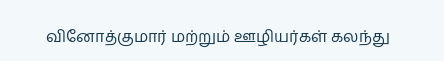வினோத்குமார் மற்றும் ஊழியர்கள் கலந்து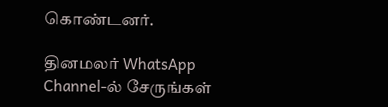கொண்டனர்.

தினமலர் WhatsApp Channel-ல் சேருங்கள்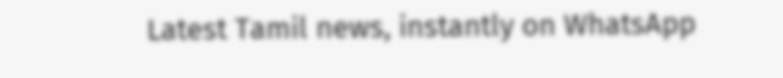Latest Tamil news, instantly on WhatsApp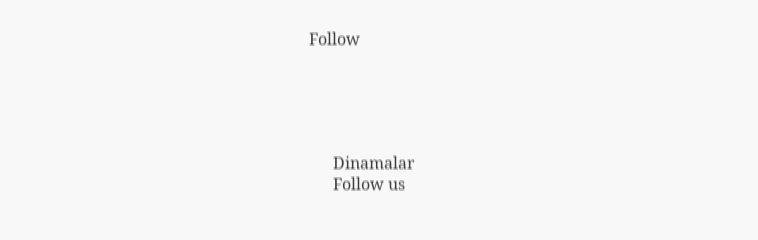Follow





      Dinamalar
      Follow us